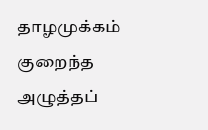தாழமுக்கம் குறைந்த அழுத்தப்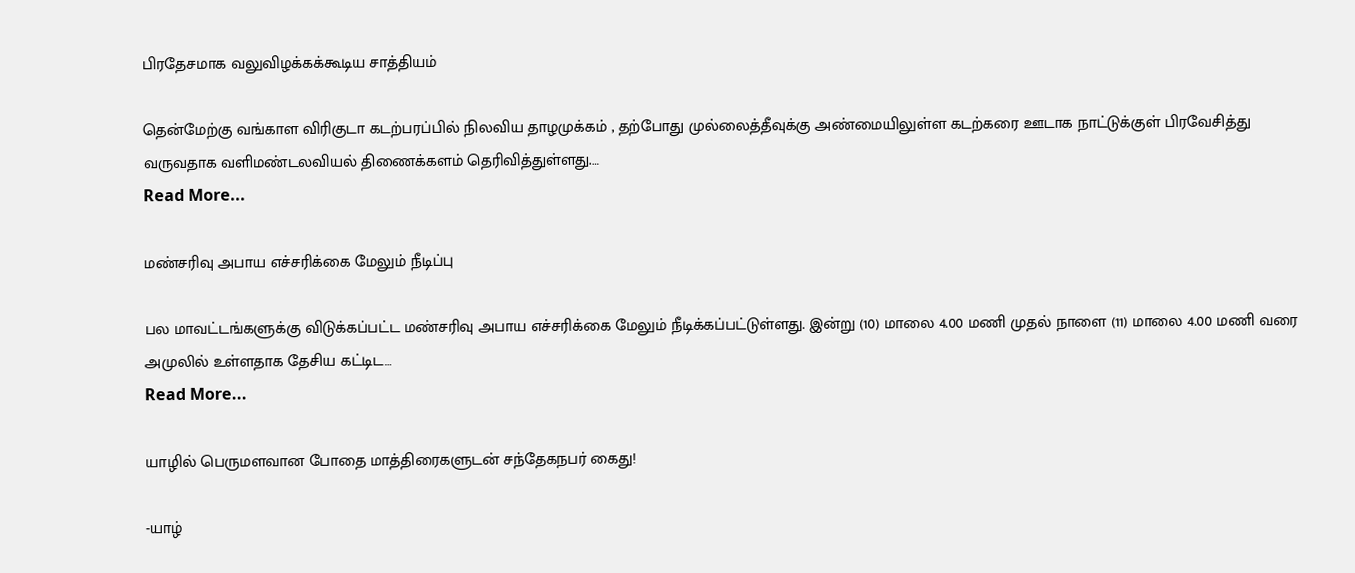பிரதேசமாக வலுவிழக்கக்கூடிய சாத்தியம்

தென்மேற்கு வங்காள விரிகுடா கடற்பரப்பில் நிலவிய தாழமுக்கம் , தற்போது முல்லைத்தீவுக்கு அண்மையிலுள்ள கடற்கரை ஊடாக நாட்டுக்குள் பிரவேசித்து வருவதாக வளிமண்டலவியல் திணைக்களம் தெரிவித்துள்ளது.…
Read More...

மண்சரிவு அபாய எச்சரிக்கை மேலும் நீடிப்பு

பல மாவட்டங்களுக்கு விடுக்கப்பட்ட மண்சரிவு அபாய எச்சரிக்கை மேலும் நீடிக்கப்பட்டுள்ளது. இன்று (10) மாலை 4.00 மணி முதல் நாளை (11) மாலை 4.00 மணி வரை அமுலில் உள்ளதாக தேசிய கட்டிட…
Read More...

யாழில் பெருமளவான போதை மாத்திரைகளுடன் சந்தேகநபர் கைது!

-யாழ்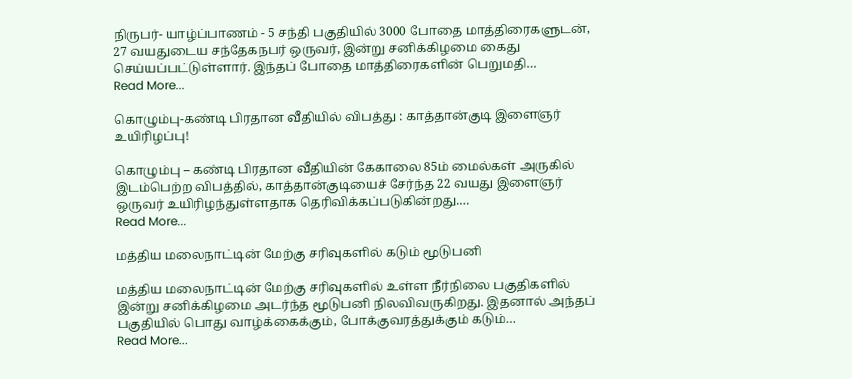நிருபர்- யாழ்ப்பாணம் - 5 சந்தி பகுதியில் 3000 போதை மாத்திரைகளுடன், 27 வயதுடைய சந்தேகநபர் ஒருவர், இன்று சனிக்கிழமை கைது செய்யப்பட்டுள்ளார். இந்தப் போதை மாத்திரைகளின் பெறுமதி…
Read More...

கொழும்பு-கண்டி பிரதான வீதியில் விபத்து : காத்தான்குடி இளைஞர் உயிரிழப்பு!

கொழும்பு – கண்டி பிரதான வீதியின் கேகாலை 85ம் மைல்கள் அருகில் இடம்பெற்ற விபத்தில், காத்தான்குடியைச் சேர்ந்த 22 வயது இளைஞர் ஒருவர் உயிரிழந்துள்ளதாக தெரிவிக்கப்படுகின்றது.…
Read More...

மத்திய மலைநாட்டின் மேற்கு சரிவுகளில் கடும் மூடுபனி

மத்திய மலைநாட்டின் மேற்கு சரிவுகளில் உள்ள நீர்நிலை பகுதிகளில் இன்று சனிக்கிழமை அடர்ந்த மூடுபனி நிலவிவருகிறது. இதனால் அந்தப் பகுதியில் பொது வாழ்க்கைக்கும், போக்குவரத்துக்கும் கடும்…
Read More...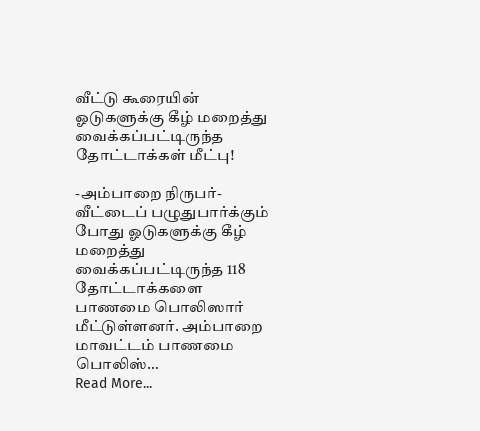வீட்டு கூரையின் ஓடுகளுக்கு கீழ் மறைத்து வைக்கப்பட்டிருந்த தோட்டாக்கள் மீட்பு!

-அம்பாறை நிருபர்- வீட்டைப் பழுதுபார்க்கும் போது ஓடுகளுக்கு கீழ் மறைத்து வைக்கப்பட்டிருந்த 118 தோட்டாக்களை பாணமை பொலிஸார் மீட்டுள்ளனர். அம்பாறை மாவட்டம் பாணமை பொலிஸ்…
Read More...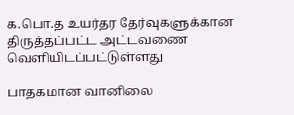க.பொ.த உயர்தர தேர்வுகளுக்கான திருத்தப்பட்ட அட்டவணை வெளியிடப்பட்டுள்ளது

பாதகமான வானிலை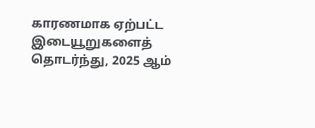காரணமாக ஏற்பட்ட இடையூறுகளைத் தொடர்ந்து, 2025 ஆம்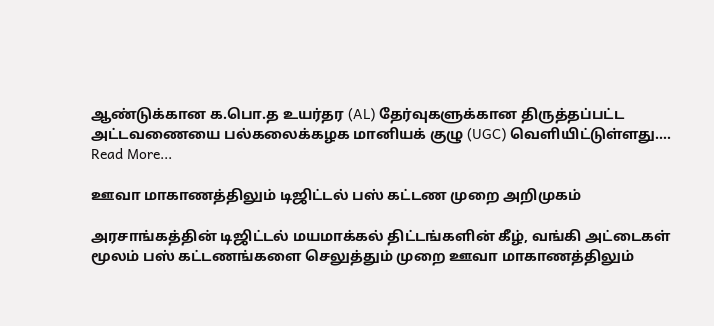ஆண்டுக்கான க.பொ.த உயர்தர (AL) தேர்வுகளுக்கான திருத்தப்பட்ட அட்டவணையை பல்கலைக்கழக மானியக் குழு (UGC) வெளியிட்டுள்ளது.…
Read More...

ஊவா மாகாணத்திலும் டிஜிட்டல் பஸ் கட்டண முறை அறிமுகம்

அரசாங்கத்தின் டிஜிட்டல் மயமாக்கல் திட்டங்களின் கீழ், வங்கி அட்டைகள் மூலம் பஸ் கட்டணங்களை செலுத்தும் முறை ஊவா மாகாணத்திலும்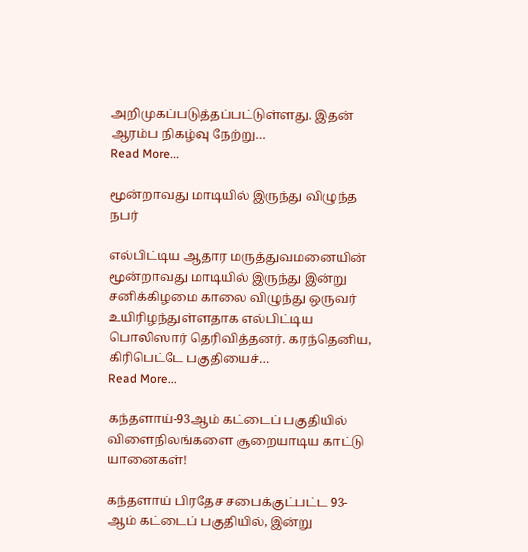அறிமுகப்படுத்தப்பட்டுள்ளது. இதன் ஆரம்ப நிகழ்வு நேற்று…
Read More...

மூன்றாவது மாடியில் இருந்து விழுந்த நபர்

எல்பிட்டிய ஆதார மருத்துவமனையின் மூன்றாவது மாடியில் இருந்து இன்று சனிக்கிழமை காலை விழுந்து ஒருவர் உயிரிழந்துள்ளதாக எல்பிட்டிய பொலிஸார் தெரிவித்தனர். கரந்தெனிய, கிரிபெட்டே பகுதியைச்…
Read More...

கந்தளாய்-93ஆம் கட்டைப் பகுதியில் விளைநிலங்களை சூறையாடிய காட்டு யானைகள்!

கந்தளாய் பிரதேச சபைக்குட்பட்ட 93-ஆம் கட்டைப் பகுதியில், இன்று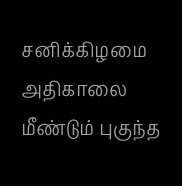சனிக்கிழமை அதிகாலை மீண்டும் புகுந்த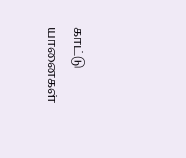காட்டு யானைகள்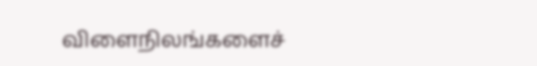விளைநிலங்களைச்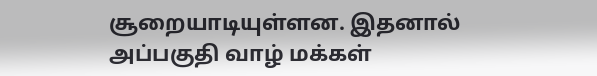சூறையாடியுள்ளன. இதனால் அப்பகுதி வாழ் மக்கள்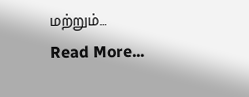மற்றும்…
Read More...